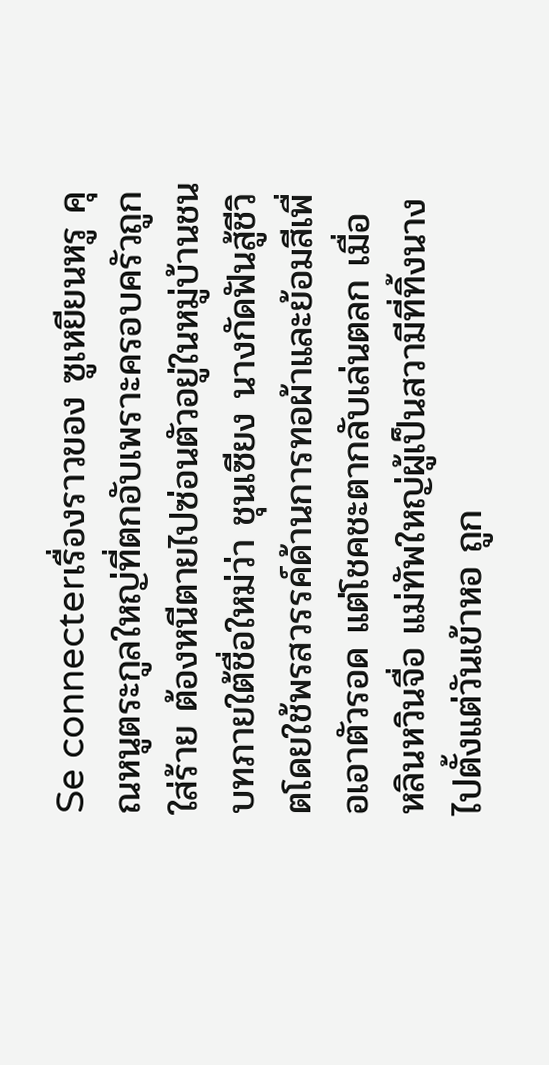Se connecterเรื่องราวของ ซูเหยียนหรู คุณหนูตระกูลใหญ่ที่ตกอับเพราะครอบครัวถูกใส่ร้าย ต้องหนีตายไปซ่อนตัวอยู่ในหมู่บ้านชนบทภายใต้ชื่อใหม่ว่า ชุนเซียง นางกัดฟันสู้ชีวิตโดยใช้พรสวรรค์ด้านการทอผ้าและย้อมสีเพื่อเอาตัวรอด แต่โชคชะตากลับเล่นตลก เมื่อ หลินหวินจื่อ แม่ทัพใหญ่ผู้เป็นสวามีที่ทิ้งนางไปตั้งแต่วันเข้าหอ ถูก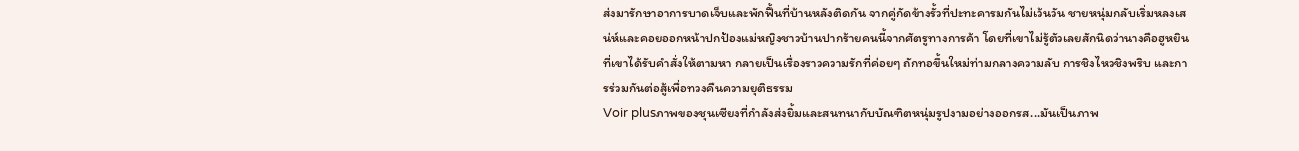ส่งมารักษาอาการบาดเจ็บและพักฟื้นที่บ้านหลังติดกัน จากคู่กัดข้างรั้วที่ปะทะคารมกันไม่เว้นวัน ชายหนุ่มกลับเริ่มหลงเสน่ห์และคอยออกหน้าปกป้องแม่หญิงชาวบ้านปากร้ายคนนี้จากศัตรูทางการค้า โดยที่เขาไม่รู้ตัวเลยสักนิดว่านางคือฮูหยินที่เขาได้รับคำสั่งให้ตามหา กลายเป็นเรื่องราวความรักที่ค่อยๆ ถักทอขึ้นใหม่ท่ามกลางความลับ การชิงไหวชิงพริบ และการร่วมกันต่อสู้เพื่อทวงคืนความยุติธรรม
Voir plusภาพของชุนเซียงที่กำลังส่งยิ้มและสนทนากับบัณฑิตหนุ่มรูปงามอย่างออกรส...มันเป็นภาพ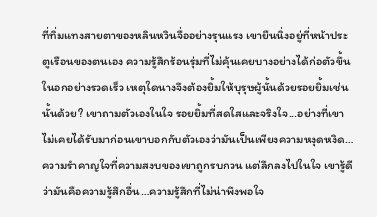ที่ทิ่มแทงสายตาของหลินหวินจื่ออย่างรุนแรง เขายืนนิ่งอยู่ที่หน้าประตูเรือนของตนเอง ความรู้สึกร้อนรุ่มที่ไม่คุ้นเคยบางอย่างได้ก่อตัวขึ้นในอกอย่างรวดเร็ว เหตุใดนางจึงต้องยิ้มให้บุรุษผู้นั้นด้วยรอยยิ้มเช่นนั้นด้วย? เขาถามตัวเองในใจ รอยยิ้มที่สดใสและจริงใจ...อย่างที่เขาไม่เคยได้รับมาก่อนเขาบอกกับตัวเองว่ามันเป็นเพียงความหงุดหงิด…ความรำคาญใจที่ความสงบของเขาถูกรบกวน แต่ลึกลงไปในใจ เขารู้ดีว่ามันคือความรู้สึกอื่น…ความรู้สึกที่ไม่น่าพึงพอใจ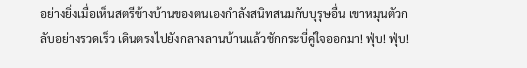อย่างยิ่งเมื่อเห็นสตรีข้างบ้านของตนเองกำลังสนิทสนมกับบุรุษอื่น เขาหมุนตัวกลับอย่างรวดเร็ว เดินตรงไปยังกลางลานบ้านแล้วชักกระบี่คู่ใจออกมา! ฟุ่บ! ฟุ่บ!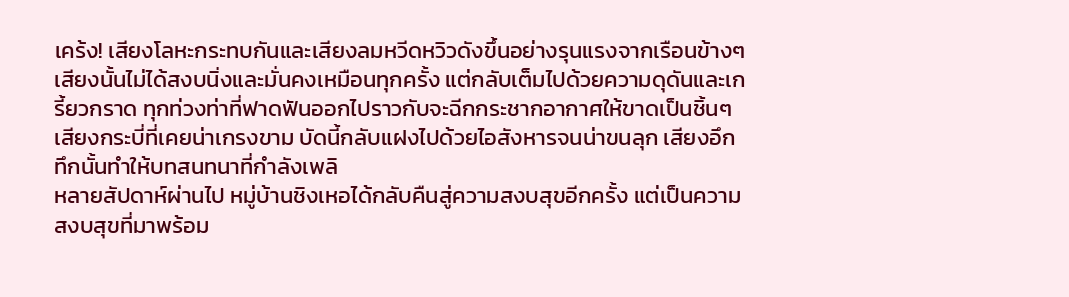เคร้ง! เสียงโลหะกระทบกันและเสียงลมหวีดหวิวดังขึ้นอย่างรุนแรงจากเรือนข้างๆ เสียงนั้นไม่ได้สงบนิ่งและมั่นคงเหมือนทุกครั้ง แต่กลับเต็มไปด้วยความดุดันและเกรี้ยวกราด ทุกท่วงท่าที่ฟาดฟันออกไปราวกับจะฉีกกระชากอากาศให้ขาดเป็นชิ้นๆ เสียงกระบี่ที่เคยน่าเกรงขาม บัดนี้กลับแฝงไปด้วยไอสังหารจนน่าขนลุก เสียงอึกทึกนั้นทำให้บทสนทนาที่กำลังเพลิ
หลายสัปดาห์ผ่านไป หมู่บ้านชิงเหอได้กลับคืนสู่ความสงบสุขอีกครั้ง แต่เป็นความสงบสุขที่มาพร้อม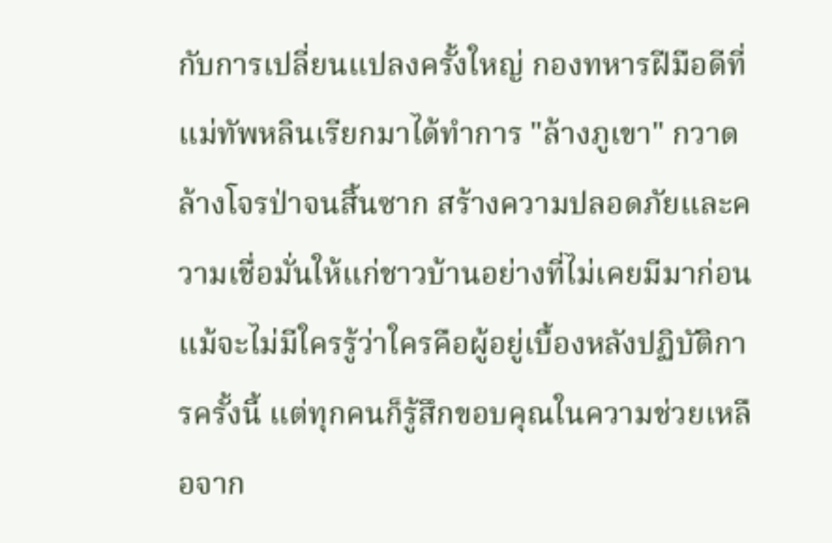กับการเปลี่ยนแปลงครั้งใหญ่ กองทหารฝีมือดีที่แม่ทัพหลินเรียกมาได้ทำการ "ล้างภูเขา" กวาดล้างโจรป่าจนสิ้นซาก สร้างความปลอดภัยและความเชื่อมั่นให้แก่ชาวบ้านอย่างที่ไม่เคยมีมาก่อน แม้จะไม่มีใครรู้ว่าใครคือผู้อยู่เบื้องหลังปฏิบัติการครั้งนี้ แต่ทุกคนก็รู้สึกขอบคุณในความช่วยเหลือจาก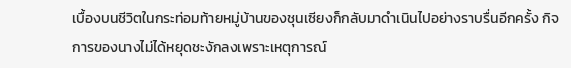เบื้องบนชีวิตในกระท่อมท้ายหมู่บ้านของชุนเซียงก็กลับมาดำเนินไปอย่างราบรื่นอีกครั้ง กิจการของนางไม่ได้หยุดชะงักลงเพราะเหตุการณ์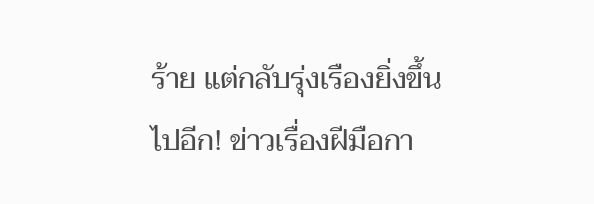ร้าย แต่กลับรุ่งเรืองยิ่งขึ้นไปอีก! ข่าวเรื่องฝีมือกา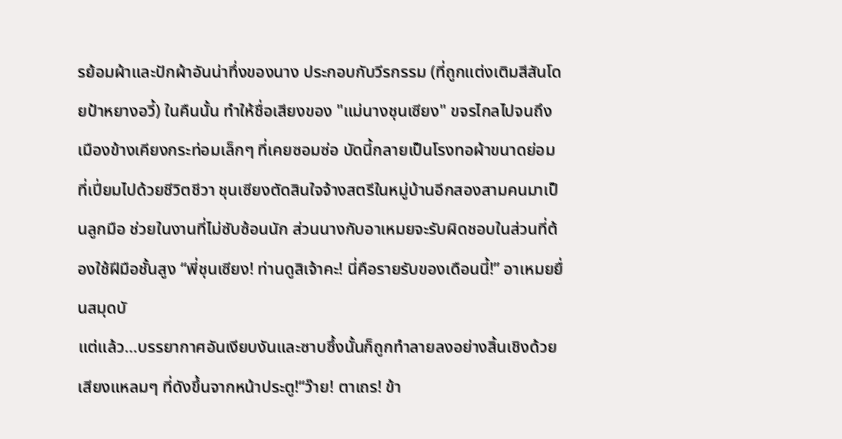รย้อมผ้าและปักผ้าอันน่าทึ่งของนาง ประกอบกับวีรกรรม (ที่ถูกแต่งเติมสีสันโดยป้าหยางอวี้) ในคืนนั้น ทำให้ชื่อเสียงของ "แม่นางชุนเซียง" ขจรไกลไปจนถึงเมืองข้างเคียงกระท่อมเล็กๆ ที่เคยซอมซ่อ บัดนี้กลายเป็นโรงทอผ้าขนาดย่อมที่เปี่ยมไปด้วยชีวิตชีวา ชุนเซียงตัดสินใจจ้างสตรีในหมู่บ้านอีกสองสามคนมาเป็นลูกมือ ช่วยในงานที่ไม่ซับซ้อนนัก ส่วนนางกับอาเหมยจะรับผิดชอบในส่วนที่ต้องใช้ฝีมือชั้นสูง “พี่ชุนเซียง! ท่านดูสิเจ้าคะ! นี่คือรายรับของเดือนนี้!” อาเหมยยื่นสมุดบั
แต่แล้ว…บรรยากาศอันเงียบงันและซาบซึ้งนั้นก็ถูกทำลายลงอย่างสิ้นเชิงด้วยเสียงแหลมๆ ที่ดังขึ้นจากหน้าประตู!“ว๊าย! ตาเถร! ข้า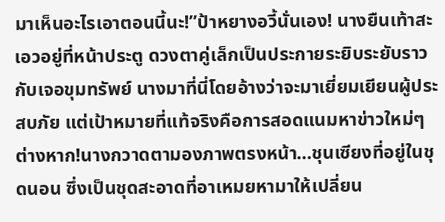มาเห็นอะไรเอาตอนนี้นะ!”ป้าหยางอวี้นั่นเอง! นางยืนเท้าสะเอวอยู่ที่หน้าประตู ดวงตาคู่เล็กเป็นประกายระยิบระยับราวกับเจอขุมทรัพย์ นางมาที่นี่โดยอ้างว่าจะมาเยี่ยมเยียนผู้ประสบภัย แต่เป้าหมายที่แท้จริงคือการสอดแนมหาข่าวใหม่ๆ ต่างหาก!นางกวาดตามองภาพตรงหน้า…ชุนเซียงที่อยู่ในชุดนอน ซึ่งเป็นชุดสะอาดที่อาเหมยหามาให้เปลี่ยน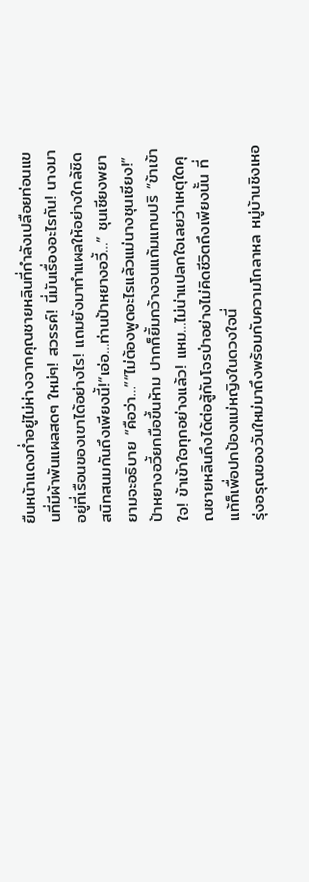ยืนหน้าแดงก่ำอยู่ไม่ห่างจากคุณชายหลินที่กำลังเปลือยท่อนแขนที่มีผ้าพันแผลสดๆ ใหม่ๆ! สวรรค์! นี่มันเรื่องอะไรกัน! นางมาอยู่ที่เรือนของเขาได้อย่างไร! แถมยังมาทำแผลให้อย่างใกล้ชิดสนิทสนมกันถึงเพียงนี้!“เอ่อ…ท่านป้าหยางอวี้…” ชุนเซียงพยายามจะอธิบาย “คือว่า…”“ไม่ต้องพูดอะไรแล้วแม่นางชุนเซียง!”ป้าหยางอวี้ยกมือขึ้นห้าม ปากก็ยิ้มกว้างจนแก้มแทบปริ “ข้าเข้าใจ! ข้าเข้าใจทุกอย่างแล้ว! แหม…ไม่น่าแปลกใจเลยว่าเหตุใดคุณชายหลินถึงได้ต่อสู้กับโจรป่าอย่างไม่คิดชีวิตถึงเพียงนั้น ที่แท้ก็เพื่อปกป้องแม่หญิงในดวงใจนี่
รุ่งอรุณของวันใหม่มาถึงพร้อมกับความโกลาหล หมู่บ้านชิงเหอ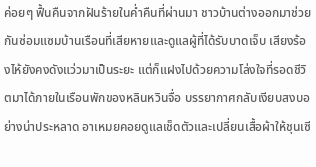ค่อยๆ ฟื้นคืนจากฝันร้ายในค่ำคืนที่ผ่านมา ชาวบ้านต่างออกมาช่วยกันซ่อมแซมบ้านเรือนที่เสียหายและดูแลผู้ที่ได้รับบาดเจ็บ เสียงร้องไห้ยังคงดังแว่วมาเป็นระยะ แต่ก็แฝงไปด้วยความโล่งใจที่รอดชีวิตมาได้ภายในเรือนพักของหลินหวินจื่อ บรรยากาศกลับเงียบสงบอย่างน่าประหลาด อาเหมยคอยดูแลเช็ดตัวและเปลี่ยนเสื้อผ้าให้ชุนเซี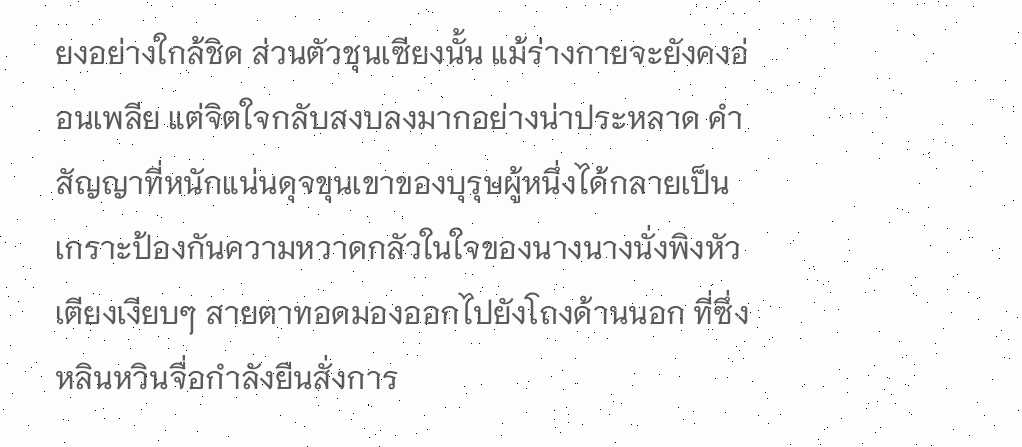ยงอย่างใกล้ชิด ส่วนตัวชุนเซียงนั้น แม้ร่างกายจะยังคงอ่อนเพลีย แต่จิตใจกลับสงบลงมากอย่างน่าประหลาด คำสัญญาที่หนักแน่นดุจขุนเขาของบุรุษผู้หนึ่งได้กลายเป็นเกราะป้องกันความหวาดกลัวในใจของนางนางนั่งพิงหัวเตียงเงียบๆ สายตาทอดมองออกไปยังโถงด้านนอก ที่ซึ่งหลินหวินจื่อกำลังยืนสั่งการ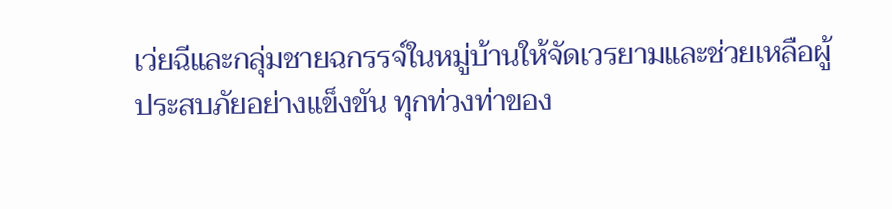เว่ยฉีและกลุ่มชายฉกรรจ์ในหมู่บ้านให้จัดเวรยามและช่วยเหลือผู้ประสบภัยอย่างแข็งขัน ทุกท่วงท่าของ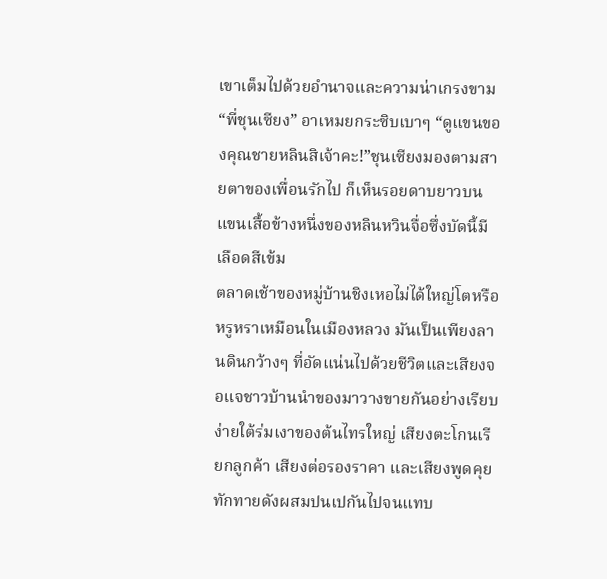เขาเต็มไปด้วยอำนาจและความน่าเกรงขาม“พี่ชุนเซียง” อาเหมยกระซิบเบาๆ “ดูแขนของคุณชายหลินสิเจ้าคะ!”ชุนเซียงมองตามสายตาของเพื่อนรักไป ก็เห็นรอยดาบยาวบนแขนเสื้อข้างหนึ่งของหลินหวินจื่อซึ่งบัดนี้มีเลือดสีเข้ม
ตลาดเช้าของหมู่บ้านชิงเหอไม่ได้ใหญ่โตหรือหรูหราเหมือนในเมืองหลวง มันเป็นเพียงลานดินกว้างๆ ที่อัดแน่นไปด้วยชีวิตและเสียงจอแจชาวบ้านนำของมาวางขายกันอย่างเรียบง่ายใต้ร่มเงาของต้นไทรใหญ่ เสียงตะโกนเรียกลูกค้า เสียงต่อรองราคา และเสียงพูดคุยทักทายดังผสมปนเปกันไปจนแทบ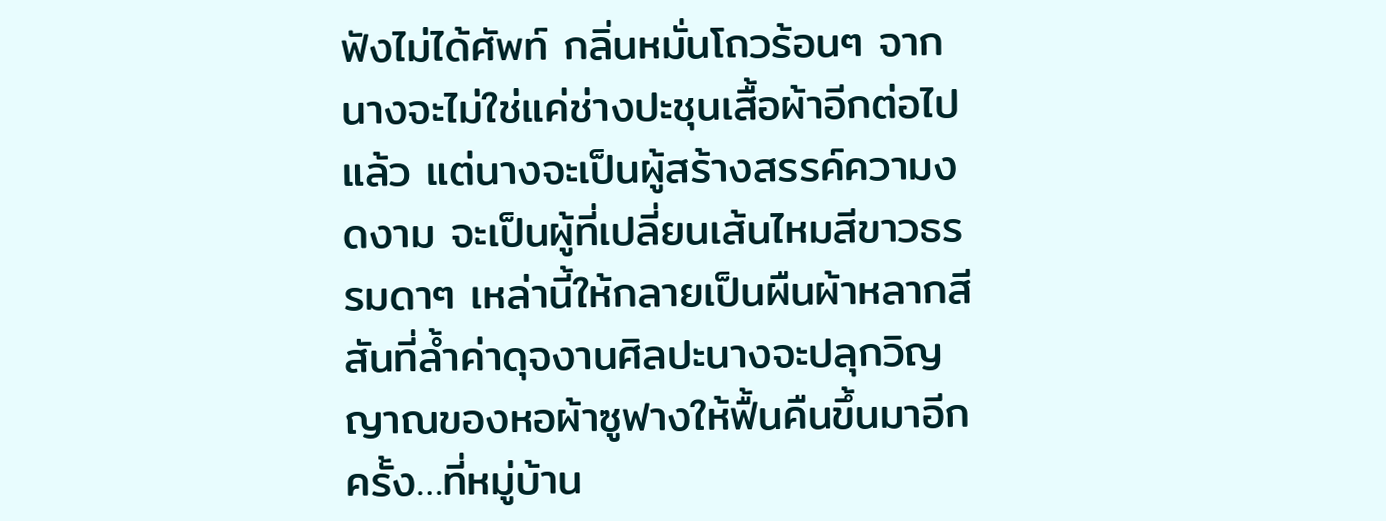ฟังไม่ได้ศัพท์ กลิ่นหมั่นโถวร้อนๆ จาก
นางจะไม่ใช่แค่ช่างปะชุนเสื้อผ้าอีกต่อไปแล้ว แต่นางจะเป็นผู้สร้างสรรค์ความงดงาม จะเป็นผู้ที่เปลี่ยนเส้นไหมสีขาวธรรมดาๆ เหล่านี้ให้กลายเป็นผืนผ้าหลากสีสันที่ล้ำค่าดุจงานศิลปะนางจะปลุกวิญญาณของหอผ้าซูฟางให้ฟื้นคืนขึ้นมาอีกครั้ง…ที่หมู่บ้าน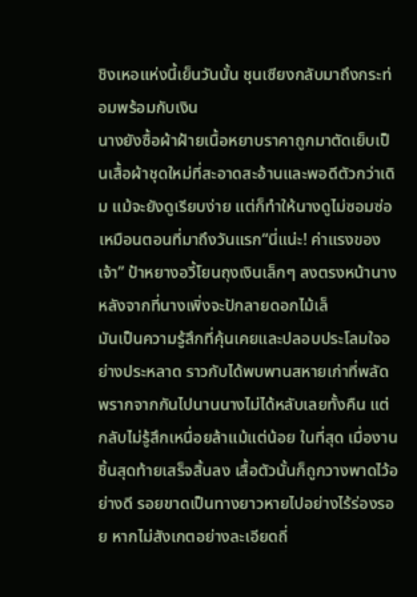ชิงเหอแห่งนี้เย็นวันนั้น ชุนเซียงกลับมาถึงกระท่อมพร้อมกับเงิน
นางยังซื้อผ้าฝ้ายเนื้อหยาบราคาถูกมาตัดเย็บเป็นเสื้อผ้าชุดใหม่ที่สะอาดสะอ้านและพอดีตัวกว่าเดิม แม้จะยังดูเรียบง่าย แต่ก็ทำให้นางดูไม่ซอมซ่อเหมือนตอนที่มาถึงวันแรก“นี่แน่ะ! ค่าแรงของเจ้า” ป้าหยางอวี้โยนถุงเงินเล็กๆ ลงตรงหน้านางหลังจากที่นางเพิ่งจะปักลายดอกไม้เล็
มันเป็นความรู้สึกที่คุ้นเคยและปลอบประโลมใจอย่างประหลาด ราวกับได้พบพานสหายเก่าที่พลัดพรากจากกันไปนานนางไม่ได้หลับเลยทั้งคืน แต่กลับไม่รู้สึกเหนื่อยล้าแม้แต่น้อย ในที่สุด เมื่องานชิ้นสุดท้ายเสร็จสิ้นลง เสื้อตัวนั้นก็ถูกวางพาดไว้อย่างดี รอยขาดเป็นทางยาวหายไปอย่างไร้ร่องรอย หากไม่สังเกตอย่างละเอียดถี่